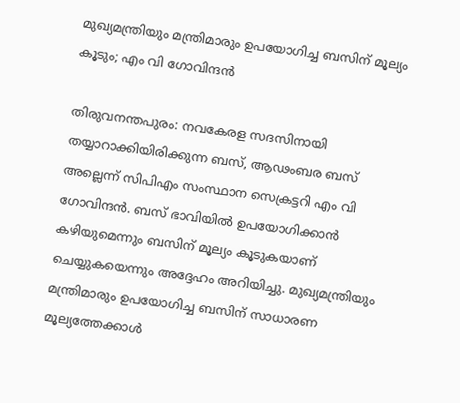മുഖ്യമന്ത്രിയും മന്ത്രിമാരും ഉപയോഗിച്ച ബസിന് മൂല്യം കൂടും; എം വി ഗോവിന്ദൻ

തിരുവനന്തപുരം: നവകേരള സദസിനായി തയ്യാറാക്കിയിരിക്കുന്ന ബസ്, ആഢംബര ബസ് അല്ലെന്ന് സിപിഎം സംസ്ഥാന സെക്രട്ടറി എം വി ഗോവിന്ദൻ. ബസ് ഭാവിയിൽ ഉപയോഗിക്കാൻ കഴിയുമെന്നും ബസിന് മൂല്യം കൂടുകയാണ് ചെയ്യുകയെന്നും അദ്ദേഹം അറിയിച്ചു. മുഖ്യമന്ത്രിയും മന്ത്രിമാരും ഉപയോഗിച്ച ബസിന് സാധാരണ മൂല്യത്തേക്കാൾ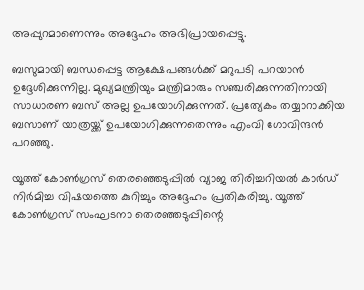അപ്പുറമാണെന്നും അദ്ദേഹം അഭിപ്രായപ്പെട്ടു.

ബസുമായി ബന്ധപ്പെട്ട ആക്ഷേപങ്ങൾക്ക് മറുപടി പറയാൻ ഉദ്ദേശിക്കുന്നില്ല. മുഖ്യമന്ത്രിയും മന്ത്രിമാരും സഞ്ചരിക്കുന്നതിനായി സാധാരണ ബസ് അല്ല ഉപയോഗിക്കുന്നത്. പ്രത്യേകം തയ്യാറാക്കിയ ബസാണ് യാത്രയ്ക്ക് ഉപയോഗിക്കുന്നതെന്നും എംവി ഗോവിന്ദൻ പറഞ്ഞു.

യൂത്ത് കോൺഗ്രസ് തെരഞ്ഞെടുപ്പിൽ വ്യാജ തിരിച്ചറിയൽ കാർഡ് നിർമിച്ച വിഷയത്തെ കുറിച്ചും അദ്ദേഹം പ്രതികരിച്ചു. യൂത്ത് കോൺഗ്രസ് സംഘടനാ തെരഞ്ഞടുപ്പിന്റെ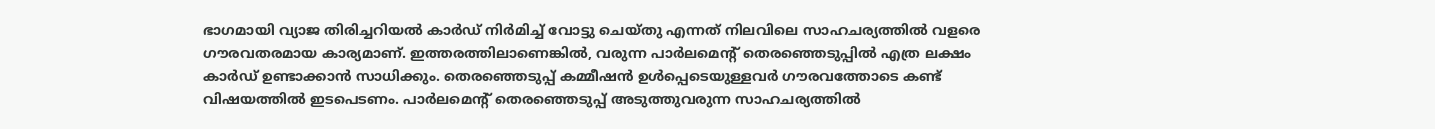ഭാഗമായി വ്യാജ തിരിച്ചറിയൽ കാർഡ് നിർമിച്ച് വോട്ടു ചെയ്തു എന്നത് നിലവിലെ സാഹചര്യത്തിൽ വളരെ ഗൗരവതരമായ കാര്യമാണ്. ഇത്തരത്തിലാണെങ്കിൽ, വരുന്ന പാർലമെന്റ് തെരഞ്ഞെടുപ്പിൽ എത്ര ലക്ഷം കാർഡ് ഉണ്ടാക്കാൻ സാധിക്കും. തെരഞ്ഞെടുപ്പ് കമ്മീഷൻ ഉൾപ്പെടെയുള്ളവർ ഗൗരവത്തോടെ കണ്ട് വിഷയത്തിൽ ഇടപെടണം. പാർലമെന്റ് തെരഞ്ഞെടുപ്പ് അടുത്തുവരുന്ന സാഹചര്യത്തിൽ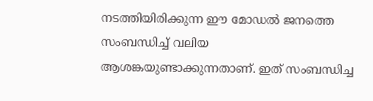നടത്തിയിരിക്കുന്ന ഈ മോഡൽ ജനത്തെ സംബന്ധിച്ച് വലിയ ആശങ്കയുണ്ടാക്കുന്നതാണ്. ഇത് സംബന്ധിച്ച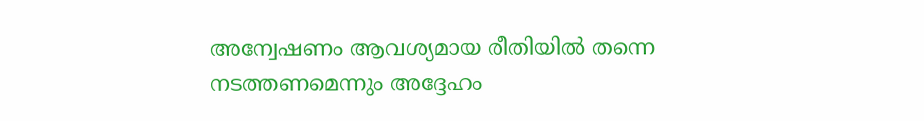അന്വേഷണം ആവശ്യമായ രീതിയിൽ തന്നെ നടത്തണമെന്നും അദ്ദേഹം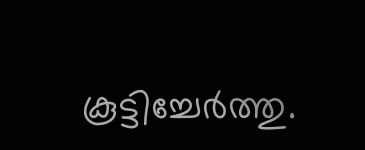കൂട്ടിച്ചേർത്തു.